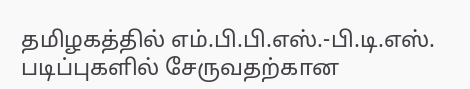தமிழகத்தில் எம்.பி.பி.எஸ்.-பி.டி.எஸ். படிப்புகளில் சேருவதற்கான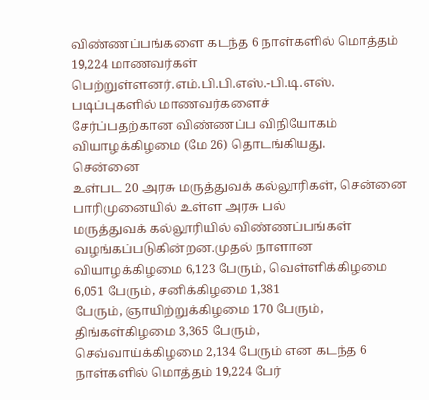விண்ணப்பங்களை கடந்த 6 நாள்களில் மொத்தம் 19,224 மாணவர்கள்
பெற்றுள்ளனர்.எம்.பி.பி.எஸ்.-பி.டி.எஸ். படிப்புகளில் மாணவர்களைச்
சேர்ப்பதற்கான விண்ணப்ப விநியோகம் வியாழக்கிழமை (மே 26) தொடங்கியது.
சென்னை
உள்பட 20 அரசு மருத்துவக் கல்லூரிகள், சென்னை பாரிமுனையில் உள்ள அரசு பல்
மருத்துவக் கல்லூரியில் விண்ணப்பங்கள் வழங்கப்படுகின்றன.முதல் நாளான
வியாழக்கிழமை 6,123 பேரும், வெள்ளிக்கிழமை 6,051 பேரும், சனிக்கிழமை 1,381
பேரும், ஞாயிற்றுக்கிழமை 170 பேரும், திங்கள்கிழமை 3,365 பேரும்,
செவ்வாய்க்கிழமை 2,134 பேரும் என கடந்த 6 நாள்களில் மொத்தம் 19,224 பேர்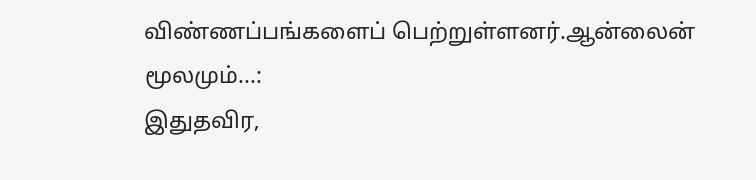விண்ணப்பங்களைப் பெற்றுள்ளனர்.ஆன்லைன் மூலமும்...:
இதுதவிர,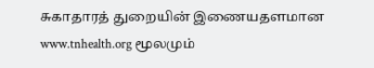சுகாதாரத் துறையின் இணையதளமான www.tnhealth.org மூலமும்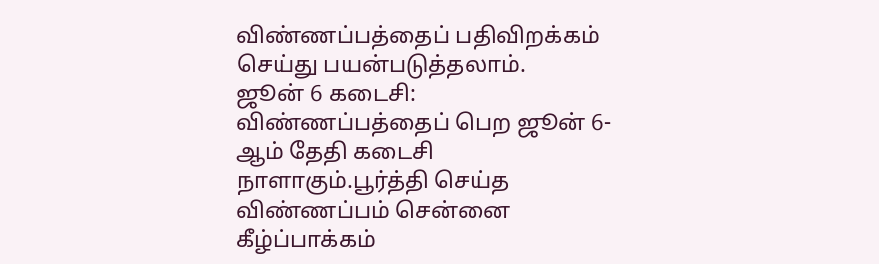விண்ணப்பத்தைப் பதிவிறக்கம் செய்து பயன்படுத்தலாம்.
ஜூன் 6 கடைசி:
விண்ணப்பத்தைப் பெற ஜூன் 6-ஆம் தேதி கடைசி நாளாகும்.பூர்த்தி செய்த
விண்ணப்பம் சென்னை கீழ்ப்பாக்கம்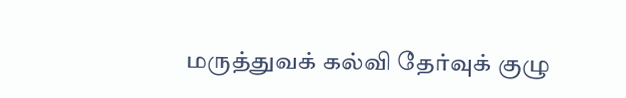மருத்துவக் கல்வி தேர்வுக் குழு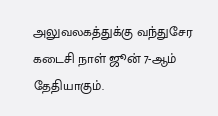அலுவலகத்துக்கு வந்துசேர கடைசி நாள் ஜூன் 7-ஆம் தேதியாகும்.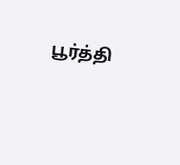பூர்த்தி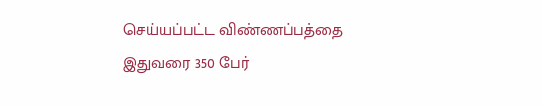செய்யப்பட்ட விண்ணப்பத்தை இதுவரை 350 பேர்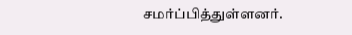சமர்ப்பித்துள்ளனர்.